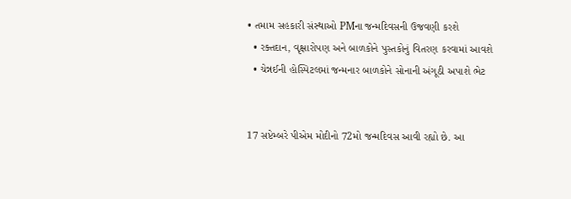• તમામ સહકારી સંસ્થાઓ PMના જન્મદિવસની ઉજવણી કરશે
  • રક્તદાન, વૃક્ષારોપણ અને બાળકોને પુસ્તકોનું વિતરણ કરવામાં આવશે
  • ચેન્નઈની હોસ્પિટલમાં જન્મનાર બાળકોને સોનાની અંગૂઠી અપાશે ભેટ


17 સપ્ટેમ્બરે પીએમ મોદીનો 72મો જન્મદિવસ આવી રહ્યો છે. આ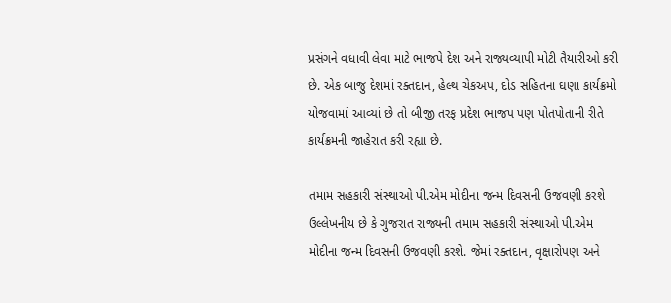પ્રસંગને વધાવી લેવા માટે ભાજપે દેશ અને રાજ્યવ્યાપી મોટી તૈયારીઓ કરી છે. એક બાજુ દેશમાં રક્તદાન, હેલ્થ ચેકઅપ, દોડ સહિતના ઘણા કાર્યક્રમો યોજવામાં આવ્યાં છે તો બીજી તરફ પ્રદેશ ભાજપ પણ પોતપોતાની રીતે કાર્યક્રમની જાહેરાત કરી રહ્યા છે.

તમામ સહકારી સંસ્થાઓ પી.એમ મોદીના જન્મ દિવસની ઉજવણી કરશે
ઉલ્લેખનીય છે કે ગુજરાત રાજ્યની તમામ સહકારી સંસ્થાઓ પી.એમ મોદીના જન્મ દિવસની ઉજવણી કરશે. જેમાં રક્તદાન, વૃક્ષારોપણ અને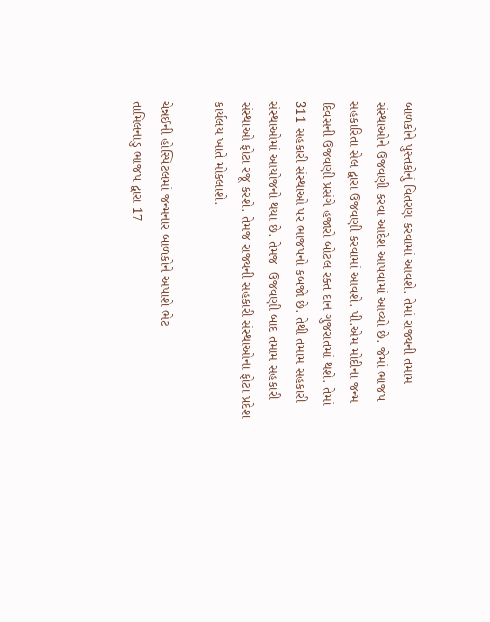બાળકોને પુસ્તકોનું વિતરણ કરવામાં આવશે. તેમાં રાજ્યની તમામ સંસ્થાઓને ઉજવણી કરવા આદેશ આપવામાં આવ્યો છે. જેમાં ભાજપ સહકારિતા સેલ દ્વારા ઉજવણી કરવામાં આવશે. પી.એમ મોદીના જન્મ દિવસની ઉજવણી પ્રસંગે હજારો બોટલ રક્ત દાન ગુજરાતમાં થશે. તેમાં 311 સહકારી સંસ્થાઓ પર ભાજપનો કબજો છે. તેથી તમામ સહકારી સંસ્થાઓમાં આયોજનો થયા છે. તેમજ  ઉજવણી બાદ તમામ સહકારી સંસ્થાઓ ફોટા રજૂ કરશે. તેમજ રાજ્યની સહકારી સંસ્થાઓના ફોટા પ્રદેશ કાર્યલય ખાતે મોકલાશે.

ચેન્નઈની હોસ્પિટલમાં જન્મનાર બાળકોને અપાશે ભેટ
તામિલનાડુ ભાજપ દ્વારા 17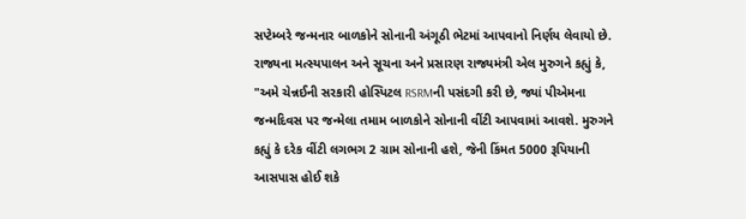સપ્ટેમ્બરે જન્મનાર બાળકોને સોનાની અંગૂઠી ભેટમાં આપવાનો નિર્ણય લેવાયો છે. રાજ્યના મત્સ્યપાલન અને સૂચના અને પ્રસારણ રાજ્યમંત્રી એલ મુરુગને કહ્યું કે, "અમે ચેન્નઈની સરકારી હોસ્પિટલ RSRMની પસંદગી કરી છે, જ્યાં પીએમના જન્મદિવસ પર જન્મેલા તમામ બાળકોને સોનાની વીંટી આપવામાં આવશે. મુરુગને કહ્યું કે દરેક વીંટી લગભગ 2 ગ્રામ સોનાની હશે, જેની કિંમત 5000 રૂપિયાની આસપાસ હોઈ શકે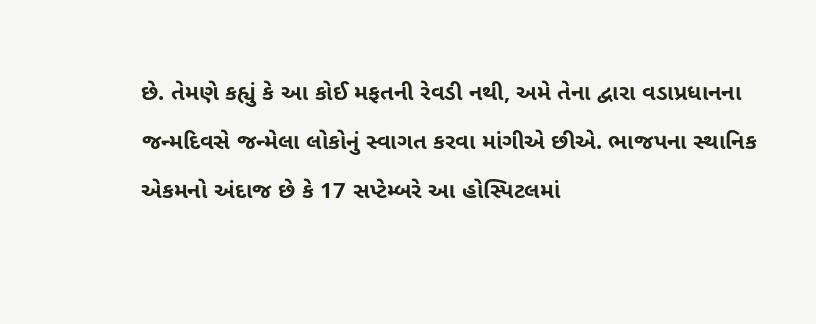છે. તેમણે કહ્યું કે આ કોઈ મફતની રેવડી નથી, અમે તેના દ્વારા વડાપ્રધાનના જન્મદિવસે જન્મેલા લોકોનું સ્વાગત કરવા માંગીએ છીએ. ભાજપના સ્થાનિક એકમનો અંદાજ છે કે 17 સપ્ટેમ્બરે આ હોસ્પિટલમાં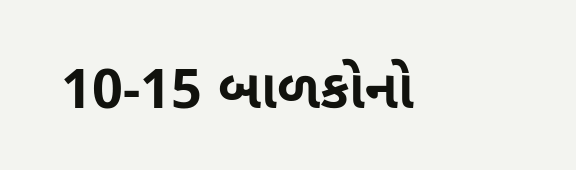10-15 બાળકોનો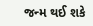જન્મ થઈ શકે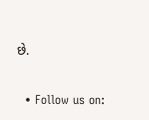છે.

  • Follow us on: